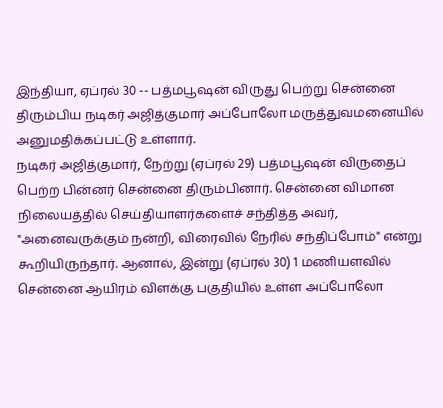இந்தியா, ஏப்ரல் 30 -- பத்மபூஷன் விருது பெற்று சென்னை திரும்பிய நடிகர் அஜித்குமார் அப்போலோ மருத்துவமனையில் அனுமதிக்கப்பட்டு உள்ளார்.
நடிகர் அஜித்குமார், நேற்று (ஏப்ரல் 29) பத்மபூஷன் விருதைப் பெற்ற பின்னர் சென்னை திரும்பினார். சென்னை விமான நிலையத்தில் செய்தியாளர்களைச் சந்தித்த அவர், "அனைவருக்கும் நன்றி, விரைவில் நேரில் சந்திப்போம்" என்று கூறியிருந்தார். ஆனால், இன்று (ஏப்ரல் 30) 1 மணியளவில் சென்னை ஆயிரம் விளக்கு பகுதியில் உள்ள அப்போலோ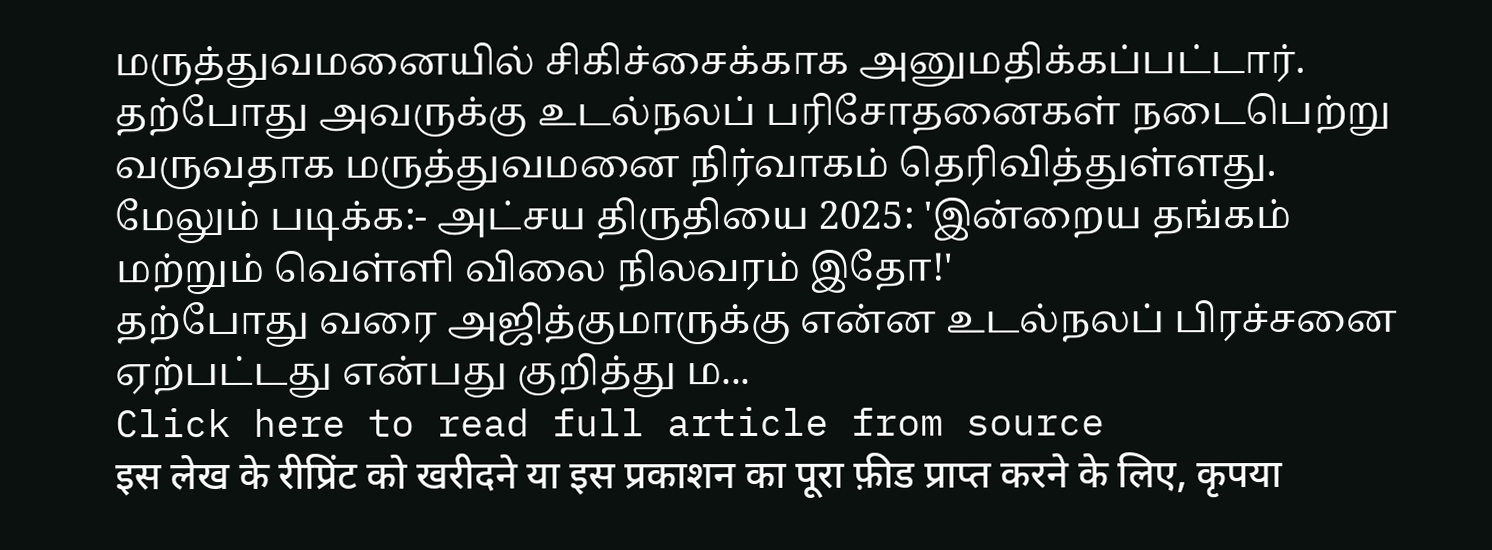மருத்துவமனையில் சிகிச்சைக்காக அனுமதிக்கப்பட்டார். தற்போது அவருக்கு உடல்நலப் பரிசோதனைகள் நடைபெற்று வருவதாக மருத்துவமனை நிர்வாகம் தெரிவித்துள்ளது.
மேலும் படிக்க:- அட்சய திருதியை 2025: 'இன்றைய தங்கம் மற்றும் வெள்ளி விலை நிலவரம் இதோ!'
தற்போது வரை அஜித்குமாருக்கு என்ன உடல்நலப் பிரச்சனை ஏற்பட்டது என்பது குறித்து ம...
Click here to read full article from source
इस लेख के रीप्रिंट को खरीदने या इस प्रकाशन का पूरा फ़ीड प्राप्त करने के लिए, कृपया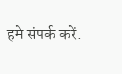हमे संपर्क करें.